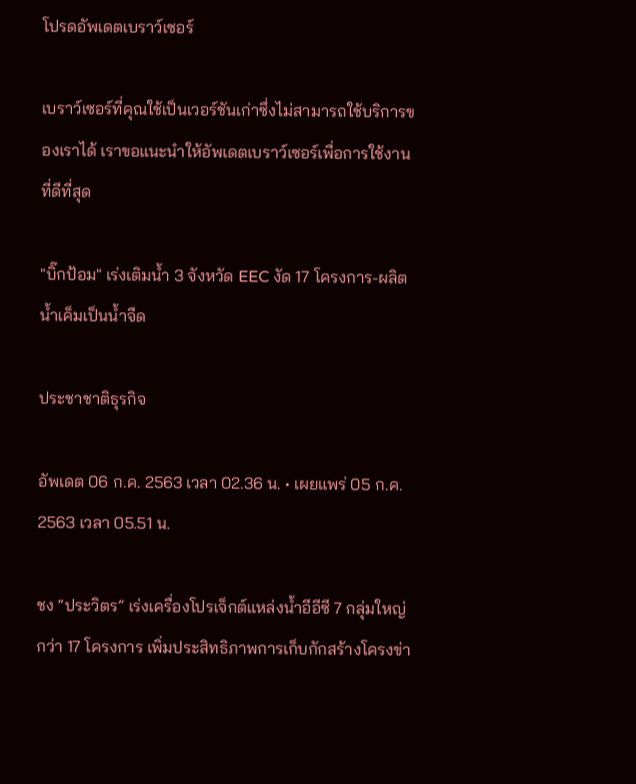โปรดอัพเดตเบราว์เซอร์

เบราว์เซอร์ที่คุณใช้เป็นเวอร์ชันเก่าซึ่งไม่สามารถใช้บริการของเราได้ เราขอแนะนำให้อัพเดตเบราว์เซอร์เพื่อการใช้งานที่ดีที่สุด

"บิ๊กป้อม" เร่งเติมน้ำ 3 จังหวัด EEC งัด 17 โครงการ-ผลิตน้ำเค็มเป็นน้ำจืด

ประชาชาติธุรกิจ

อัพเดต 06 ก.ค. 2563 เวลา 02.36 น. • เผยแพร่ 05 ก.ค. 2563 เวลา 05.51 น.

ชง “ประวิตร” เร่งเครื่องโปรเจ็กต์แหล่งน้ำอีอีซี 7 กลุ่มใหญ่ กว่า 17 โครงการ เพิ่มประสิทธิภาพการเก็บกักสร้างโครงข่า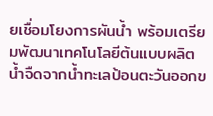ยเชื่อมโยงการผันน้ำ พร้อมเตรียมพัฒนาเทคโนโลยีต้นแบบผลิตน้ำจืดจากน้ำทะเลป้อนตะวันออกข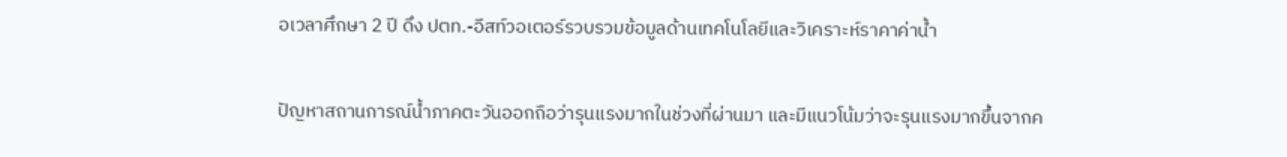อเวลาศึกษา 2 ปี ดึง ปตท.-อีสท์วอเตอร์รวบรวมข้อมูลด้านเทคโนโลยีและวิเคราะห์ราคาค่าน้ำ

ปัญหาสถานการณ์น้ำภาคตะวันออกถือว่ารุนแรงมากในช่วงที่ผ่านมา และมีแนวโน้มว่าจะรุนแรงมากขึ้นจากค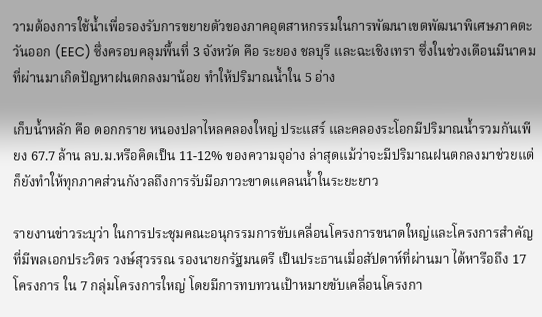วามต้องการใช้น้ำเพื่อรองรับการขยายตัวของภาคอุตสาหกรรมในการพัฒนาเขตพัฒนาพิเศษภาคตะวันออก (EEC) ซึ่งครอบคลุมพื้นที่ 3 จังหวัด คือ ระยอง ชลบุรี และฉะเชิงเทรา ซึ่งในช่วงเดือนมีนาคมที่ผ่านมาเกิดปัญหาฝนตกลงมาน้อย ทำให้ปริมาณน้ำใน 5 อ่าง

เก็บน้ำหลัก คือ ดอกกราย หนองปลาไหลคลองใหญ่ ประแสร์ และคลองระโอกมีปริมาณน้ำรวมกันเพียง 67.7 ล้าน ลบ.ม.หรือคิดเป็น 11-12% ของความจุอ่าง ล่าสุดแม้ว่าจะมีปริมาณฝนตกลงมาช่วยแต่ก็ยังทำให้ทุกภาคส่วนกังวลถึงการรับมือภาวะขาดแคลนน้ำในระยะยาว

รายงานข่าวระบุว่า ในการประชุมคณะอนุกรรมการขับเคลื่อนโครงการขนาดใหญ่และโครงการสำคัญที่มีพลเอกประวิตร วงษ์สุวรรณ รองนายกรัฐมนตรี เป็นประธานเมื่อสัปดาห์ที่ผ่านมา ได้หารือถึง 17 โครงการ ใน 7 กลุ่มโครงการใหญ่ โดยมีการทบทวนเป้าหมายขับเคลื่อนโครงกา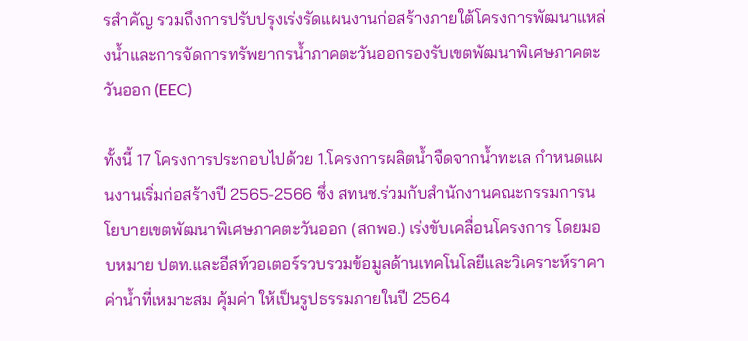รสำคัญ รวมถึงการปรับปรุงเร่งรัดแผนงานก่อสร้างภายใต้โครงการพัฒนาแหล่งน้ำและการจัดการทรัพยากรน้ำภาคตะวันออกรองรับเขตพัฒนาพิเศษภาคตะวันออก (EEC)

ทั้งนี้ 17 โครงการประกอบไปด้วย 1.โครงการผลิตน้ำจืดจากน้ำทะเล กำหนดแผนงานเริ่มก่อสร้างปี 2565-2566 ซึ่ง สทนช.ร่วมกับสำนักงานคณะกรรมการนโยบายเขตพัฒนาพิเศษภาคตะวันออก (สกพอ.) เร่งขับเคลื่อนโครงการ โดยมอบหมาย ปตท.และอีสท์วอเตอร์รวบรวมข้อมูลด้านเทคโนโลยีและวิเคราะห์ราคาค่าน้ำที่เหมาะสม คุ้มค่า ให้เป็นรูปธรรมภายในปี 2564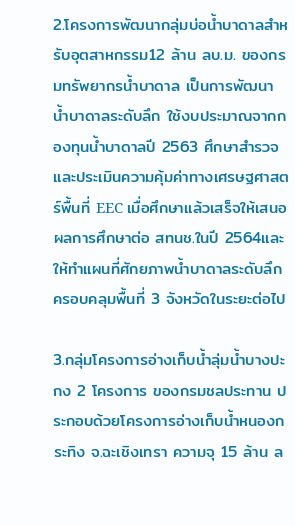2.โครงการพัฒนากลุ่มบ่อน้ำบาดาลสำหรับอุตสาหกรรม12 ล้าน ลบ.ม. ของกรมทรัพยากรน้ำบาดาล เป็นการพัฒนาน้ำบาดาลระดับลึก ใช้งบประมาณจากกองทุนน้ำบาดาลปี 2563 ศึกษาสำรวจและประเมินความคุ้มค่าทางเศรษฐศาสตร์พื้นที่ EEC เมื่อศึกษาแล้วเสร็จให้เสนอผลการศึกษาต่อ สทนช.ในปี 2564และให้ทำแผนที่ศักยภาพน้ำบาดาลระดับลึกครอบคลุมพื้นที่ 3 จังหวัดในระยะต่อไป

3.กลุ่มโครงการอ่างเก็บน้ำลุ่มน้ำบางปะกง 2 โครงการ ของกรมชลประทาน ประกอบด้วยโครงการอ่างเก็บน้ำหนองกระทิง จ.ฉะเชิงเทรา ความจุ 15 ล้าน ล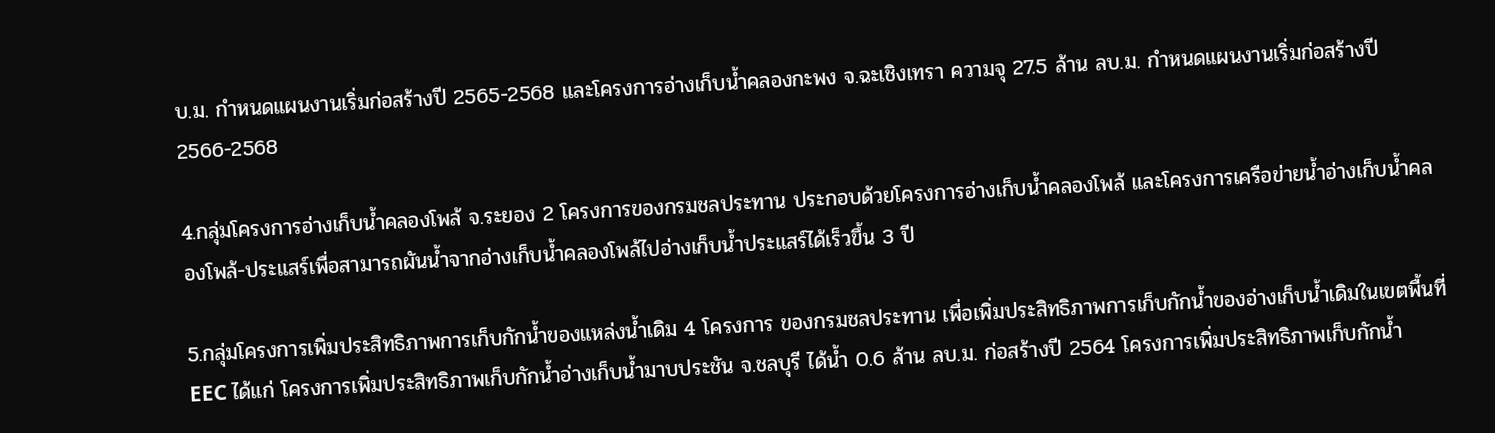บ.ม. กำหนดแผนงานเริ่มก่อสร้างปี 2565-2568 และโครงการอ่างเก็บน้ำคลองกะพง จ.ฉะเชิงเทรา ความจุ 27.5 ล้าน ลบ.ม. กำหนดแผนงานเริ่มก่อสร้างปี 2566-2568

4.กลุ่มโครงการอ่างเก็บน้ำคลองโพล้ จ.ระยอง 2 โครงการของกรมชลประทาน ประกอบด้วยโครงการอ่างเก็บน้ำคลองโพล้ และโครงการเครือข่ายน้ำอ่างเก็บน้ำคลองโพล้-ประแสร์เพื่อสามารถผันน้ำจากอ่างเก็บน้ำคลองโพล้ไปอ่างเก็บน้ำประแสร์ได้เร็วขึ้น 3 ปี

5.กลุ่มโครงการเพิ่มประสิทธิภาพการเก็บกักน้ำของแหล่งน้ำเดิม 4 โครงการ ของกรมชลประทาน เพื่อเพิ่มประสิทธิภาพการเก็บกักน้ำของอ่างเก็บน้ำเดิมในเขตพื้นที่EEC ได้แก่ โครงการเพิ่มประสิทธิภาพเก็บกักน้ำอ่างเก็บน้ำมาบประชัน จ.ชลบุรี ได้น้ำ 0.6 ล้าน ลบ.ม. ก่อสร้างปี 2564 โครงการเพิ่มประสิทธิภาพเก็บกักน้ำ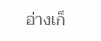อ่างเก็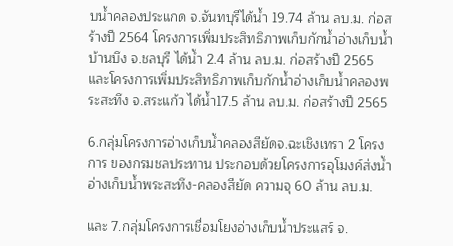บน้ำคลองประแกด จ.จันทบุรีได้น้ำ 19.74 ล้าน ลบ.ม. ก่อสร้างปี 2564 โครงการเพิ่มประสิทธิภาพเก็บกักน้ำอ่างเก็บน้ำบ้านบึง จ.ชลบุรี ได้น้ำ 2.4 ล้าน ลบ.ม. ก่อสร้างปี 2565 และโครงการเพิ่มประสิทธิภาพเก็บกักน้ำอ่างเก็บน้ำคลองพระสะทึง จ.สระแก้ว ได้น้ำ17.5 ล้าน ลบ.ม. ก่อสร้างปี 2565

6.กลุ่มโครงการอ่างเก็บน้ำคลองสียัดจ.ฉะเชิงเทรา 2 โครงการ ของกรมชลประทาน ประกอบด้วยโครงการอุโมงค์ส่งน้ำอ่างเก็บน้ำพระสะทึง-คลองสียัด ความจุ 60 ล้าน ลบ.ม.

และ 7.กลุ่มโครงการเชื่อมโยงอ่างเก็บน้ำประแสร์ จ.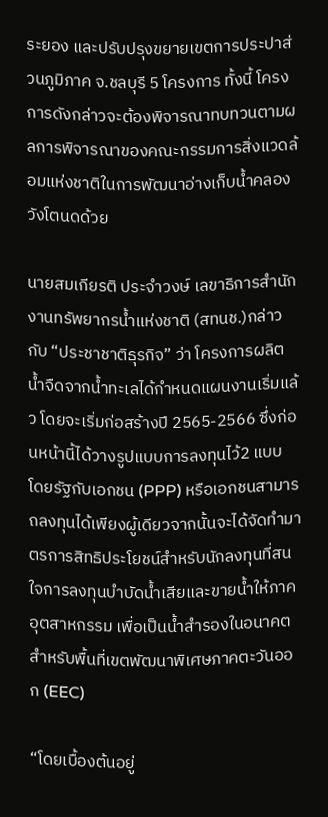ระยอง และปรับปรุงขยายเขตการประปาส่วนภูมิภาค จ.ชลบุรี 5 โครงการ ทั้งนี้ โครงการดังกล่าวจะต้องพิจารณาทบทวนตามผลการพิจารณาของคณะกรรมการสิ่งแวดล้อมแห่งชาติในการพัฒนาอ่างเก็บน้ำคลองวังโตนดด้วย

นายสมเกียรติ ประจำวงษ์ เลขาธิการสำนักงานทรัพยากรน้ำแห่งชาติ (สทนช.)กล่าวกับ “ประชาชาติธุรกิจ” ว่า โครงการผลิตน้ำจืดจากน้ำทะเลได้กำหนดแผนงานเริ่มแล้ว โดยจะเริ่มก่อสร้างปี 2565-2566 ซึ่งก่อนหน้านี้ได้วางรูปแบบการลงทุนไว้2 แบบ โดยรัฐกับเอกชน (PPP) หรือเอกชนสามารถลงทุนได้เพียงผู้เดียวจากนั้นจะได้จัดทำมาตรการสิทธิประโยชน์สำหรับนักลงทุนที่สนใจการลงทุนบำบัดน้ำเสียและขายน้ำให้ภาคอุตสาหกรรม เพื่อเป็นน้ำสำรองในอนาคตสำหรับพื้นที่เขตพัฒนาพิเศษภาคตะวันออก (EEC)

“โดยเบื้องต้นอยู่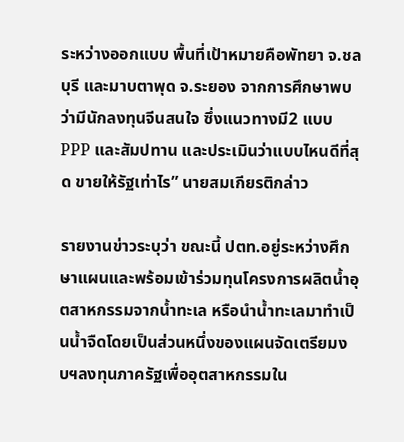ระหว่างออกแบบ พื้นที่เป้าหมายคือพัทยา จ.ชลบุรี และมาบตาพุด จ.ระยอง จากการศึกษาพบว่ามีนักลงทุนจีนสนใจ ซึ่งแนวทางมี2 แบบ PPP และสัมปทาน และประเมินว่าแบบไหนดีที่สุด ขายให้รัฐเท่าไร” นายสมเกียรติกล่าว

รายงานข่าวระบุว่า ขณะนี้ ปตท.อยู่ระหว่างศึกษาแผนและพร้อมเข้าร่วมทุนโครงการผลิตน้ำอุตสาหกรรมจากน้ำทะเล หรือนำน้ำทะเลมาทำเป็นน้ำจืดโดยเป็นส่วนหนึ่งของแผนจัดเตรียมงบฯลงทุนภาครัฐเพื่ออุตสาหกรรมใน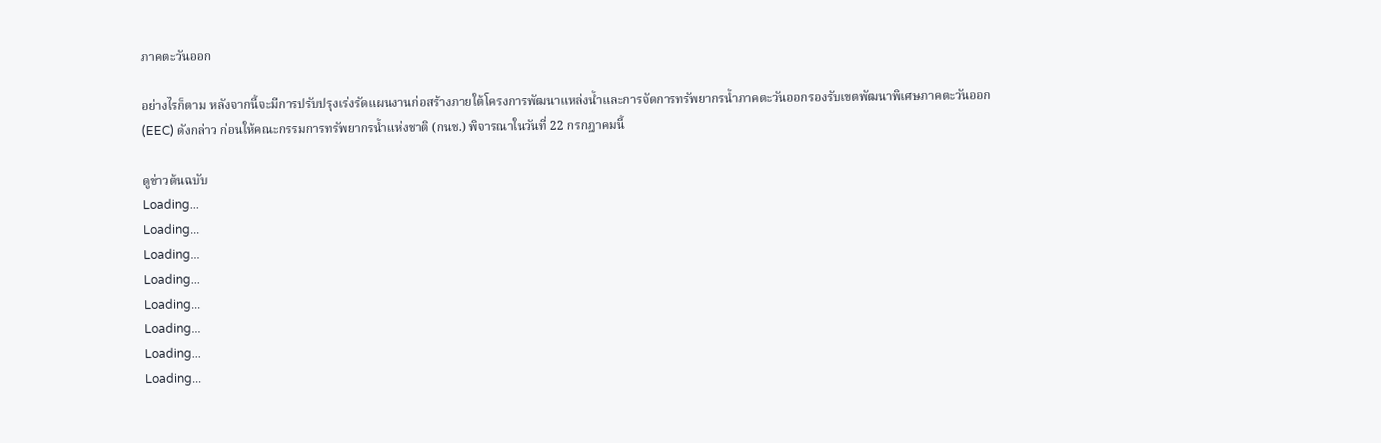ภาคตะวันออก

อย่างไรก็ตาม หลังจากนี้จะมีการปรับปรุงเร่งรัดแผนงานก่อสร้างภายใต้โครงการพัฒนาแหล่งน้ำและการจัดการทรัพยากรน้ำภาคตะวันออกรองรับเขตพัฒนาพิเศษภาคตะวันออก (EEC) ดังกล่าว ก่อนให้คณะกรรมการทรัพยากรน้ำแห่งชาติ (กนช.) พิจารณาในวันที่ 22 กรกฎาคมนี้

ดูข่าวต้นฉบับ
Loading...
Loading...
Loading...
Loading...
Loading...
Loading...
Loading...
Loading...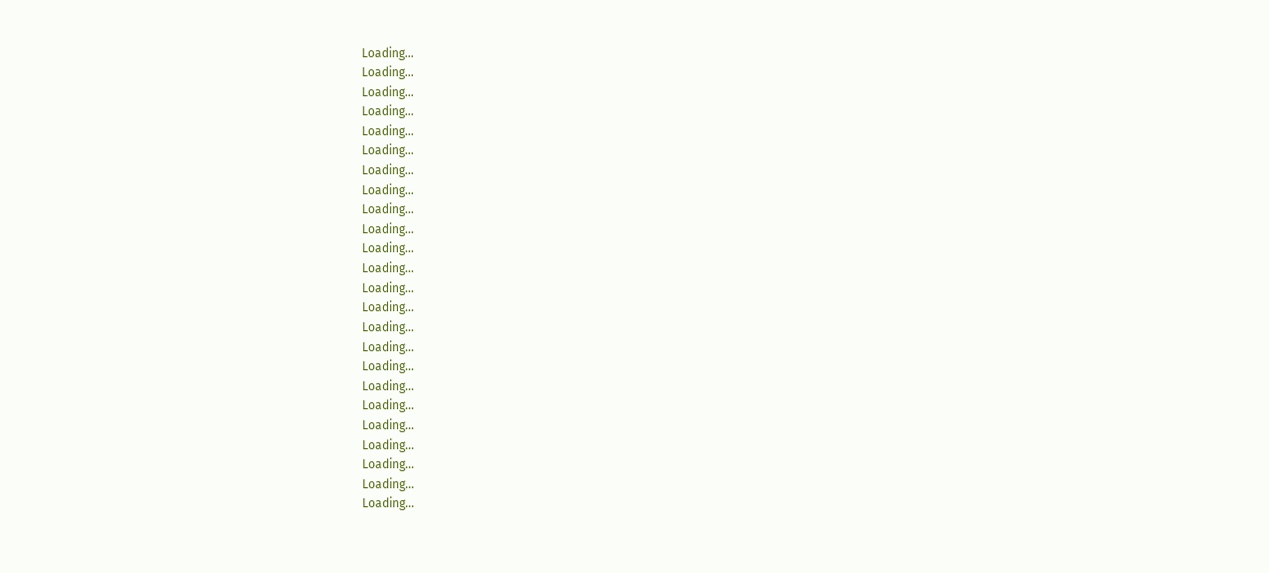Loading...
Loading...
Loading...
Loading...
Loading...
Loading...
Loading...
Loading...
Loading...
Loading...
Loading...
Loading...
Loading...
Loading...
Loading...
Loading...
Loading...
Loading...
Loading...
Loading...
Loading...
Loading...
Loading...
Loading...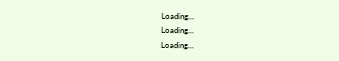Loading...
Loading...
Loading...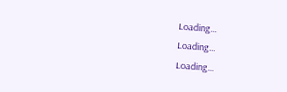Loading...
Loading...
Loading...